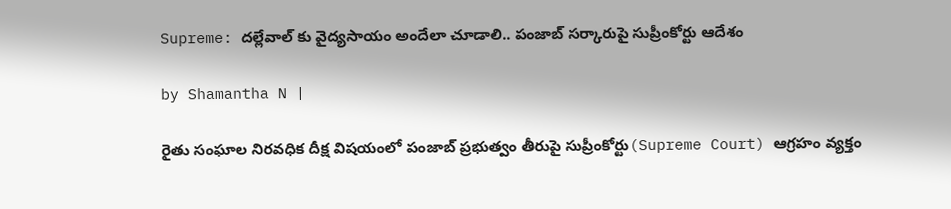Supreme: దల్లేవాల్ కు వైద్యసాయం అందేలా చూడాలి.. పంజాబ్ సర్కారుపై సుప్రీంకోర్టు ఆదేశం

by Shamantha N |

రైతు సంఘాల నిరవధిక దీక్ష విషయంలో పంజాబ్ ప్రభుత్వం తీరుపై సుప్రీంకోర్టు(Supreme Court) ఆగ్రహం వ్యక్తం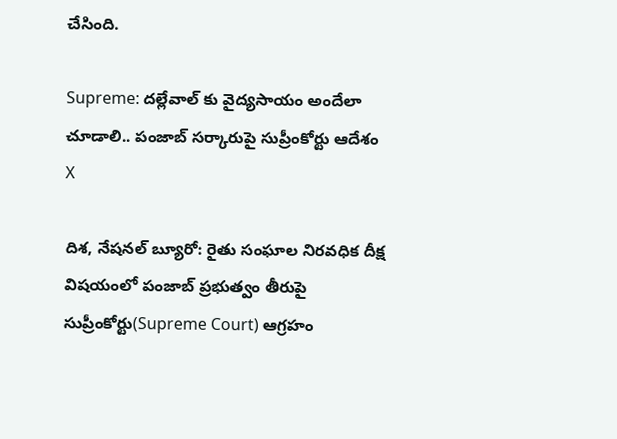చేసింది.

Supreme: దల్లేవాల్ కు వైద్యసాయం అందేలా చూడాలి.. పంజాబ్ సర్కారుపై సుప్రీంకోర్టు ఆదేశం
X

దిశ, నేషనల్ బ్యూరో: రైతు సంఘాల నిరవధిక దీక్ష విషయంలో పంజాబ్ ప్రభుత్వం తీరుపై సుప్రీంకోర్టు(Supreme Court) ఆగ్రహం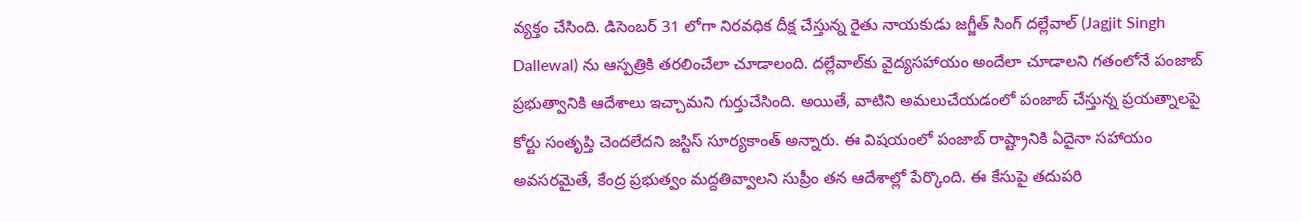వ్యక్తం చేసింది. డిసెంబర్ 31 లోగా నిరవధిక దీక్ష చేస్తున్న రైతు నాయకుడు జగ్జీత్‌ సింగ్‌ దల్లేవాల్‌ (Jagjit Singh Dallewal) ను ఆస్పత్రికి తరలించేలా చూడాలంది. దల్లేవాల్‌కు వైద్యసహాయం అందేలా చూడాలని గతంలోనే పంజాబ్‌ ప్రభుత్వానికి ఆదేశాలు ఇచ్చామని గుర్తుచేసింది. అయితే, వాటిని అమలుచేయడంలో పంజాబ్ చేస్తున్న ప్రయత్నాలపై కోర్టు సంతృప్తి చెందలేదని జస్టిస్‌ సూర్యకాంత్‌ అన్నారు. ఈ విషయంలో పంజాబ్ రాష్ట్రానికి ఏదైనా సహాయం అవసరమైతే, కేంద్ర ప్రభుత్వం మద్దతివ్వాలని సుప్రీం తన ఆదేశాల్లో పేర్కొంది. ఈ కేసుపై తదుపరి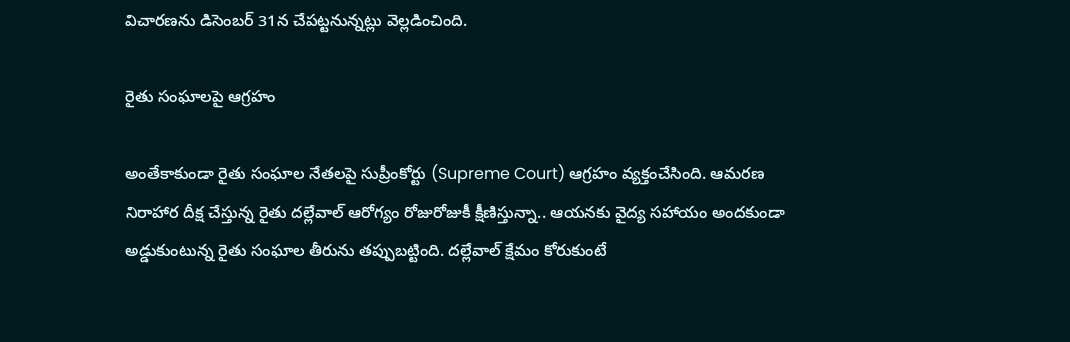విచారణను డిసెంబర్ 31న చేపట్టనున్నట్లు వెల్లడించింది.

రైతు సంఘాలపై ఆగ్రహం

అంతేకాకుండా రైతు సంఘాల నేతలపై సుప్రీంకోర్టు (Supreme Court) ఆగ్రహం వ్యక్తంచేసింది. ఆమరణ నిరాహార దీక్ష చేస్తున్న రైతు దల్లేవాల్‌ ఆరోగ్యం రోజురోజుకీ క్షీణిస్తున్నా.. ఆయనకు వైద్య సహాయం అందకుండా అడ్డుకుంటున్న రైతు సంఘాల తీరును తప్పుబట్టింది. దల్లేవాల్ క్షేమం కోరుకుంటే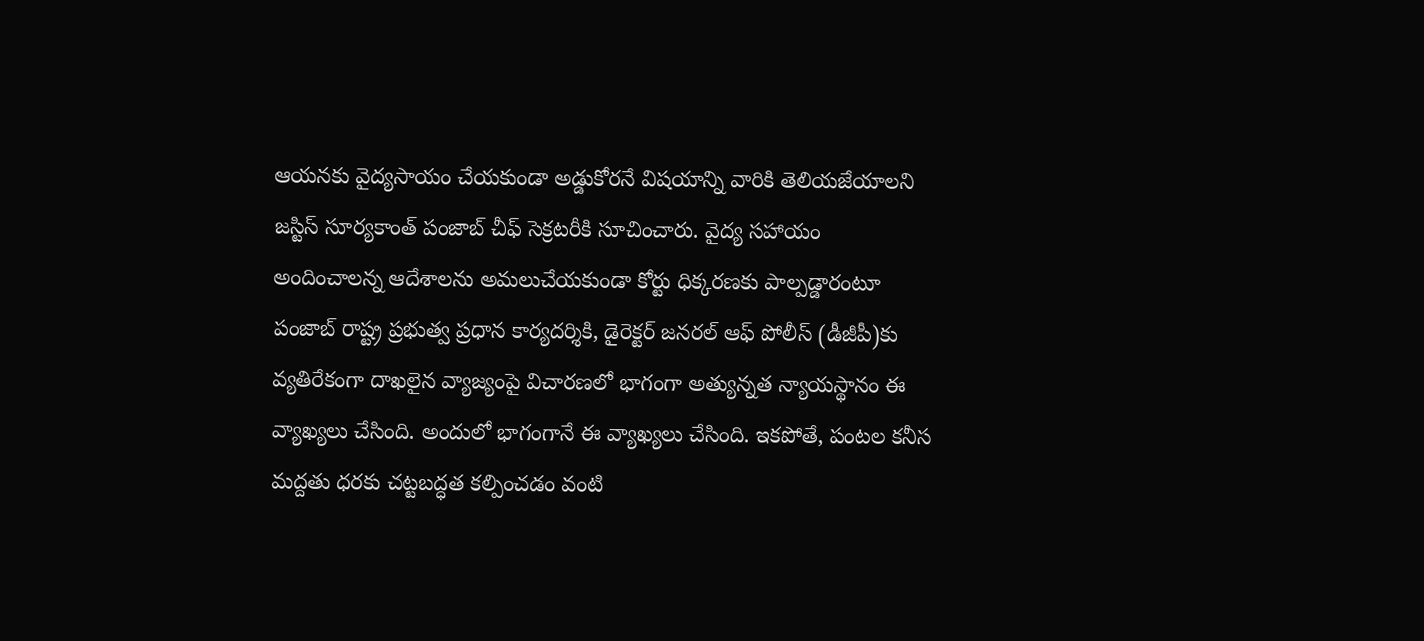ఆయనకు వైద్యసాయం చేయకుండా అడ్డుకోరనే విషయాన్ని వారికి తెలియజేయాలని జస్టిస్‌ సూర్యకాంత్‌ పంజాబ్‌ చీఫ్‌ సెక్రటరీకి సూచించారు. వైద్య సహాయం అందించాలన్న ఆదేశాలను అమలుచేయకుండా కోర్టు ధిక్కరణకు పాల్పడ్డారంటూ పంజాబ్‌ రాష్ట్ర ప్రభుత్వ ప్రధాన కార్యదర్శికి, డైరెక్టర్‌ జనరల్‌ ఆఫ్‌ పోలీస్‌ (డీజీపీ)కు వ్యతిరేకంగా దాఖలైన వ్యాజ్యంపై విచారణలో భాగంగా అత్యున్నత న్యాయస్థానం ఈ వ్యాఖ్యలు చేసింది. అందులో భాగంగానే ఈ వ్యాఖ్యలు చేసింది. ఇకపోతే, పంటల కనీస మద్దతు ధరకు చట్టబద్ధత కల్పించడం వంటి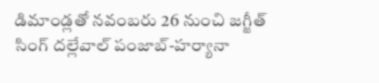డిమాండ్లతో నవంబరు 26 నుంచి జగ్జీత్‌ సింగ్‌ దల్లేవాల్‌ పంజాబ్‌-హర్యానా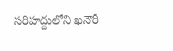సరిహద్దులోని ఖనౌరీ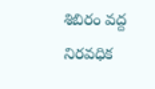శిబిరం వద్ద నిరవధిక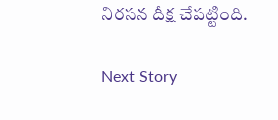నిరసన దీక్ష చేపట్టింది.

Next Story